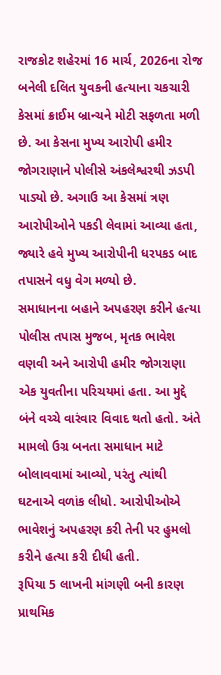રાજકોટ શહેરમાં 16 માર્ચ, 2026ના રોજ બનેલી દલિત યુવકની હત્યાના ચકચારી કેસમાં ક્રાઈમ બ્રાન્ચને મોટી સફળતા મળી છે. આ કેસના મુખ્ય આરોપી હમીર જોગરાણાને પોલીસે અંકલેશ્વરથી ઝડપી પાડ્યો છે. અગાઉ આ કેસમાં ત્રણ આરોપીઓને પકડી લેવામાં આવ્યા હતા, જ્યારે હવે મુખ્ય આરોપીની ધરપકડ બાદ તપાસને વધુ વેગ મળ્યો છે.
સમાધાનના બહાને અપહરણ કરીને હત્યા
પોલીસ તપાસ મુજબ, મૃતક ભાવેશ વણવી અને આરોપી હમીર જોગરાણા એક યુવતીના પરિચયમાં હતા. આ મુદ્દે બંને વચ્ચે વારંવાર વિવાદ થતો હતો. અંતે મામલો ઉગ્ર બનતા સમાધાન માટે બોલાવવામાં આવ્યો, પરંતુ ત્યાંથી ઘટનાએ વળાંક લીધો. આરોપીઓએ ભાવેશનું અપહરણ કરી તેની પર હુમલો કરીને હત્યા કરી દીધી હતી.
રૂપિયા 5 લાખની માંગણી બની કારણ
પ્રાથમિક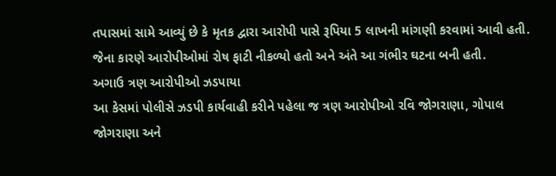તપાસમાં સામે આવ્યું છે કે મૃતક દ્વારા આરોપી પાસે રૂપિયા 5 લાખની માંગણી કરવામાં આવી હતી. જેના કારણે આરોપીઓમાં રોષ ફાટી નીકળ્યો હતો અને અંતે આ ગંભીર ઘટના બની હતી.
અગાઉ ત્રણ આરોપીઓ ઝડપાયા
આ કેસમાં પોલીસે ઝડપી કાર્યવાહી કરીને પહેલા જ ત્રણ આરોપીઓ રવિ જોગરાણા, ગોપાલ જોગરાણા અને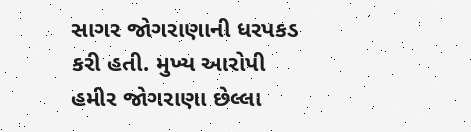સાગર જોગરાણાની ધરપકડ કરી હતી. મુખ્ય આરોપી હમીર જોગરાણા છેલ્લા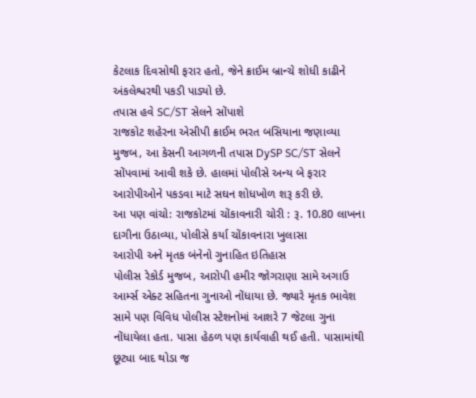કેટલાક દિવસોથી ફરાર હતો, જેને ક્રાઈમ બ્રાન્ચે શોધી કાઢીને અંકલેશ્વરથી પકડી પાડ્યો છે.
તપાસ હવે SC/ST સેલને સોંપાશે
રાજકોટ શહેરના એસીપી ક્રાઈમ ભરત બસિયાના જણાવ્યા મુજબ, આ કેસની આગળની તપાસ DySP SC/ST સેલને સોંપવામાં આવી શકે છે. હાલમાં પોલીસે અન્ય બે ફરાર આરોપીઓને પકડવા માટે સઘન શોધખોળ શરૂ કરી છે.
આ પણ વાંચો: રાજકોટમાં ચોંકાવનારી ચોરી : રૂ. 10.80 લાખના દાગીના ઉઠાવ્યા, પોલીસે કર્યા ચોંકાવનારા ખુલાસા
આરોપી અને મૃતક બંનેનો ગુનાહિત ઇતિહાસ
પોલીસ રેકોર્ડ મુજબ, આરોપી હમીર જોગરાણા સામે અગાઉ આર્મ્સ એક્ટ સહિતના ગુનાઓ નોંધાયા છે. જ્યારે મૃતક ભાવેશ સામે પણ વિવિધ પોલીસ સ્ટેશનોમાં આશરે 7 જેટલા ગુના નોંધાયેલા હતા. પાસા હેઠળ પણ કાર્યવાહી થઈ હતી. પાસામાંથી છૂટ્યા બાદ થોડા જ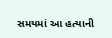સમયમાં આ હત્યાની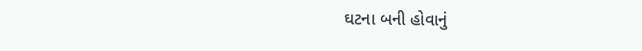ઘટના બની હોવાનું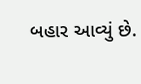બહાર આવ્યું છે.